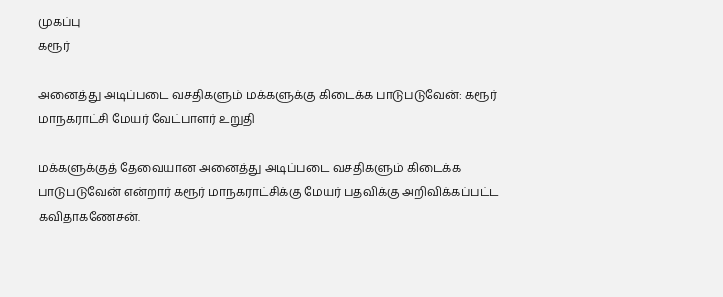முகப்பு
கரூர்

அனைத்து அடிப்படை வசதிகளும் மக்களுக்கு கிடைக்க பாடுபடுவேன்: கரூர் மாநகராட்சி மேயர் வேட்பாளர் உறுதி

மக்களுக்குத் தேவையான அனைத்து அடிப்படை வசதிகளும் கிடைக்க பாடுபடுவேன் என்றார் கரூர் மாநகராட்சிக்கு மேயர் பதவிக்கு அறிவிக்கப்பட்ட கவிதாகணேசன்.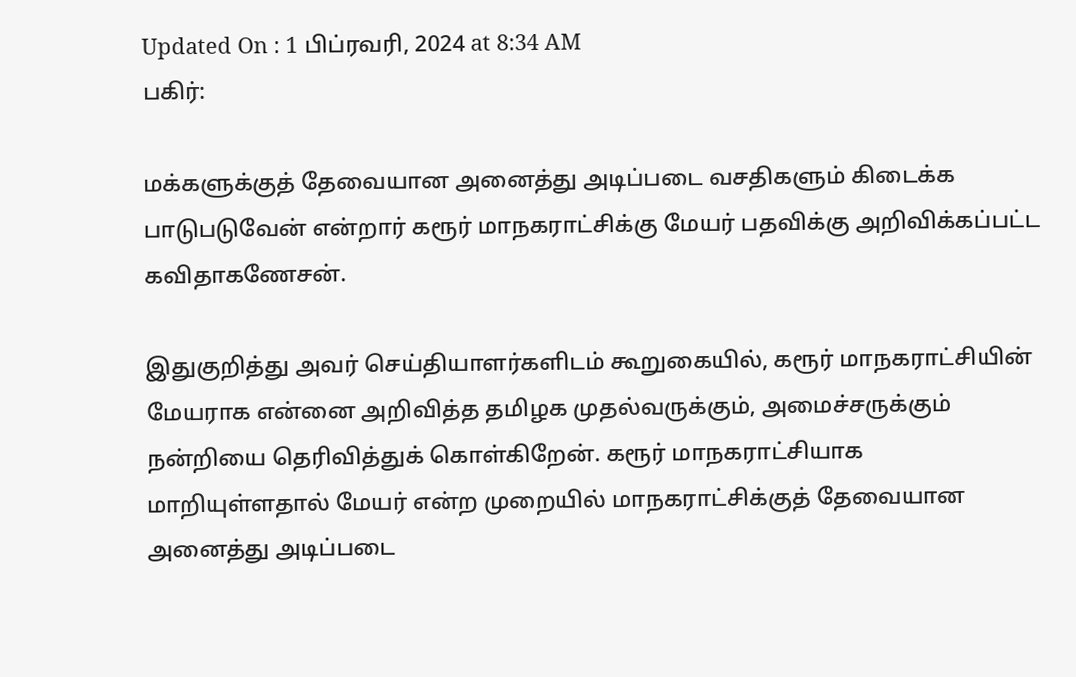Updated On : 1 பிப்ரவரி, 2024 at 8:34 AM
பகிர்:

மக்களுக்குத் தேவையான அனைத்து அடிப்படை வசதிகளும் கிடைக்க பாடுபடுவேன் என்றார் கரூர் மாநகராட்சிக்கு மேயர் பதவிக்கு அறிவிக்கப்பட்ட கவிதாகணேசன்.

இதுகுறித்து அவர் செய்தியாளர்களிடம் கூறுகையில், கரூர் மாநகராட்சியின் மேயராக என்னை அறிவித்த தமிழக முதல்வருக்கும், அமைச்சருக்கும் நன்றியை தெரிவித்துக் கொள்கிறேன். கரூர் மாநகராட்சியாக மாறியுள்ளதால் மேயர் என்ற முறையில் மாநகராட்சிக்குத் தேவையான அனைத்து அடிப்படை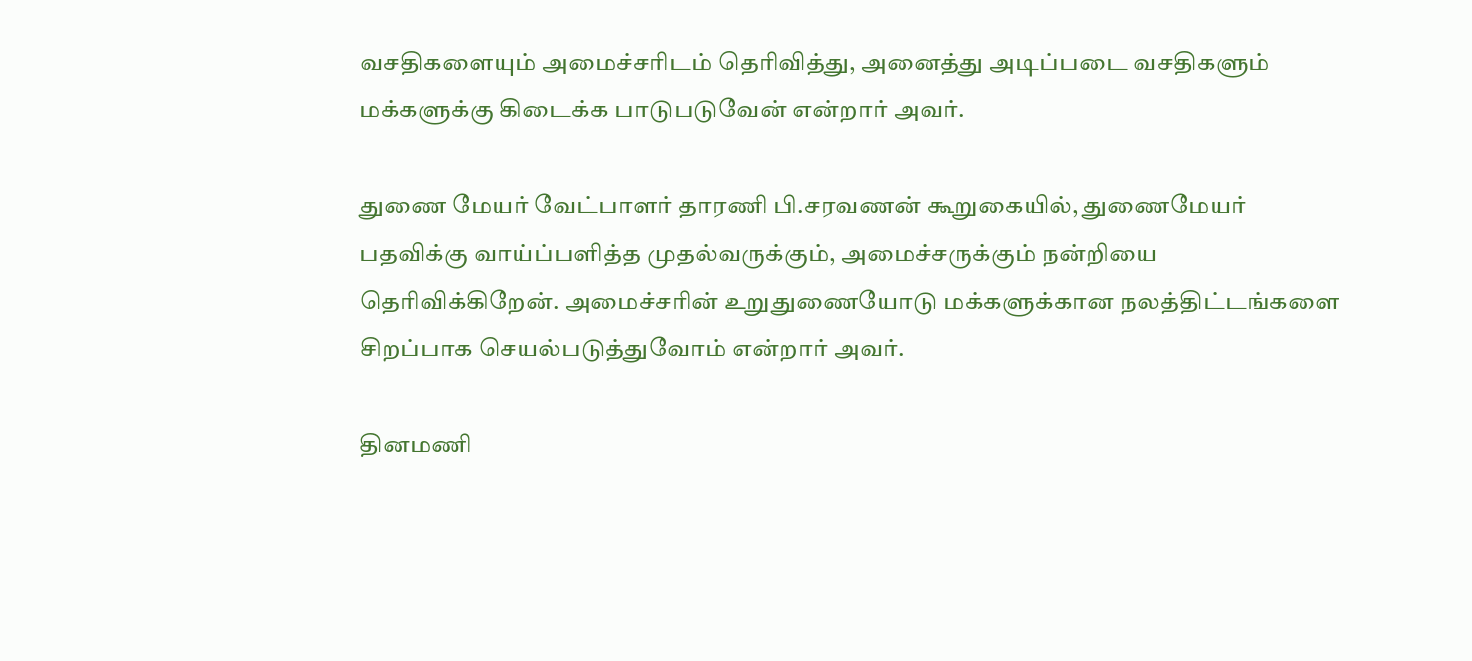வசதிகளையும் அமைச்சரிடம் தெரிவித்து, அனைத்து அடிப்படை வசதிகளும் மக்களுக்கு கிடைக்க பாடுபடுவேன் என்றார் அவர்.

துணை மேயர் வேட்பாளர் தாரணி பி.சரவணன் கூறுகையில், துணைமேயர் பதவிக்கு வாய்ப்பளித்த முதல்வருக்கும், அமைச்சருக்கும் நன்றியை தெரிவிக்கிறேன். அமைச்சரின் உறுதுணையோடு மக்களுக்கான நலத்திட்டங்களை சிறப்பாக செயல்படுத்துவோம் என்றார் அவர்.

தினமணி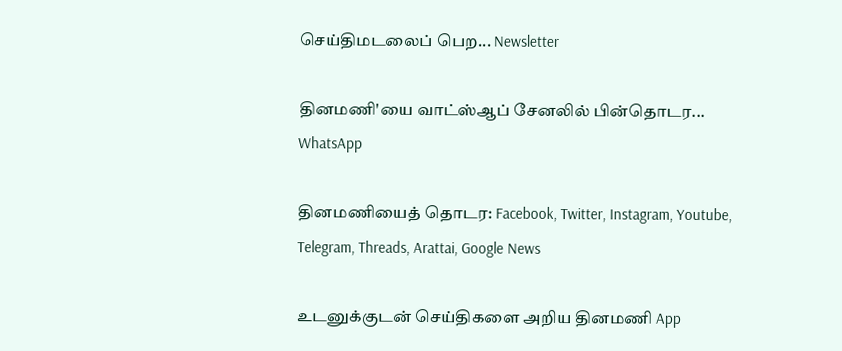செய்திமடலைப் பெற... Newsletter

தினமணி'யை வாட்ஸ்ஆப் சேனலில் பின்தொடர... WhatsApp

தினமணியைத் தொடர: Facebook, Twitter, Instagram, Youtube, Telegram, Threads, Arattai, Google News

உடனுக்குடன் செய்திகளை அறிய தினமணி App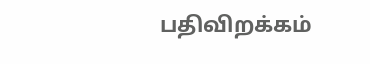பதிவிறக்கம்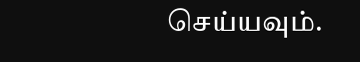செய்யவும்.